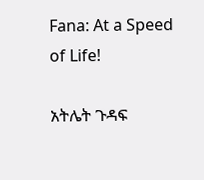Fana: At a Speed of Life!

አትሌት ጉዳፍ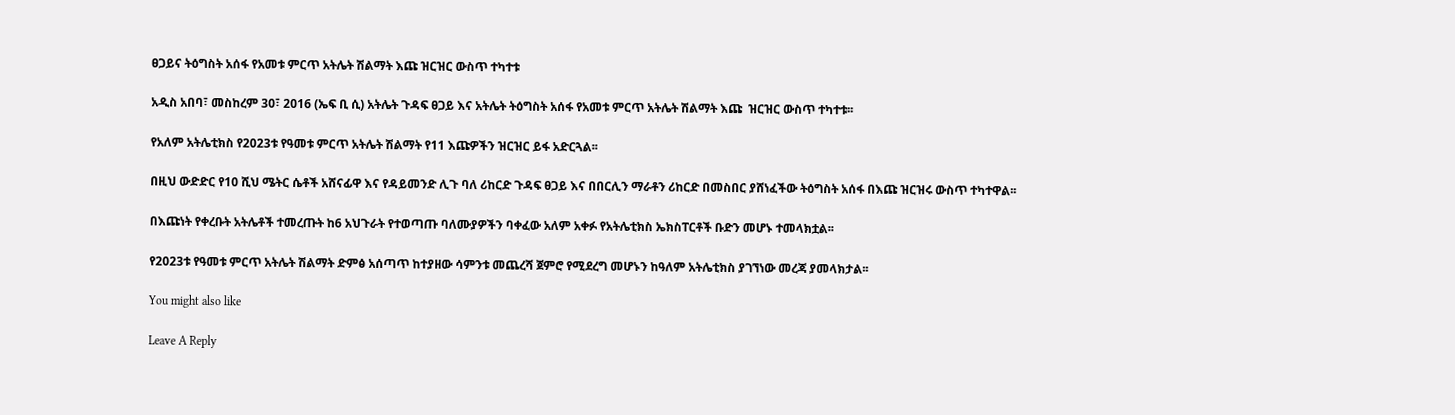ፀጋይና ትዕግስት አሰፋ የአመቱ ምርጥ አትሌት ሽልማት እጩ ዝርዝር ውስጥ ተካተቱ

አዲስ አበባ፣ መስከረም 30፣ 2016 (ኤፍ ቢ ሲ) አትሌት ጉዳፍ ፀጋይ እና አትሌት ትዕግስት አሰፋ የአመቱ ምርጥ አትሌት ሽልማት እጩ  ዝርዝር ውስጥ ተካተቱ፡፡

የአለም አትሌቲክስ የ2023ቱ የዓመቱ ምርጥ አትሌት ሽልማት የ11 እጩዎችን ዝርዝር ይፋ አድርጓል፡፡

በዚህ ውድድር የ10 ሺህ ሜትር ሴቶች አሸናፊዋ እና የዳይመንድ ሊጉ ባለ ሪከርድ ጉዳፍ ፀጋይ እና በበርሊን ማራቶን ሪከርድ በመስበር ያሸነፈችው ትዕግስት አሰፋ በእጩ ዝርዝሩ ውስጥ ተካተዋል፡፡

በእጩነት የቀረቡት አትሌቶች ተመረጡት ከ6 አህጉራት የተወጣጡ ባለሙያዎችን ባቀፈው አለም አቀፉ የአትሌቲክስ ኤክስፐርቶች ቡድን መሆኑ ተመላክቷል፡፡

የ2023ቱ የዓመቱ ምርጥ አትሌት ሽልማት ድምፅ አሰጣጥ ከተያዘው ሳምንቱ መጨረሻ ጀምሮ የሚደረግ መሆኑን ከዓለም አትሌቲክስ ያገኘነው መረጃ ያመላክታል፡፡

You might also like

Leave A Reply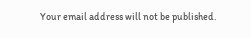Your email address will not be published.